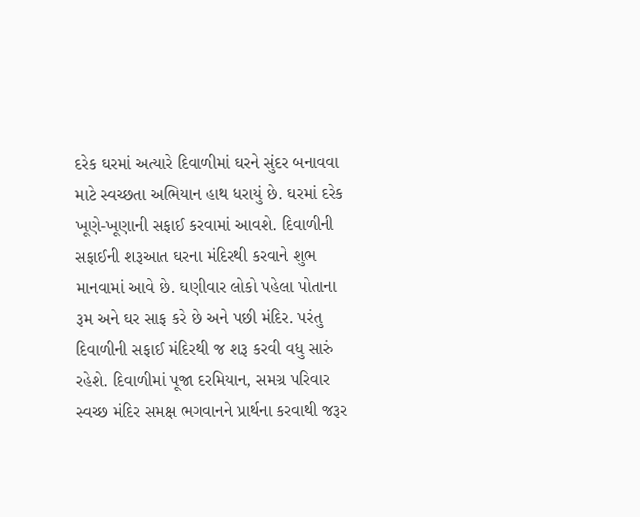દરેક ઘરમાં અત્યારે દિવાળીમાં ઘરને સુંદર બનાવવા માટે સ્વચ્છતા અભિયાન હાથ ધરાયું છે. ઘરમાં દરેક ખૂણે-ખૂણાની સફાઈ કરવામાં આવશે. દિવાળીની સફાઈની શરૂઆત ઘરના મંદિરથી કરવાને શુભ માનવામાં આવે છે. ઘણીવાર લોકો પહેલા પોતાના રૂમ અને ઘર સાફ કરે છે અને પછી મંદિર. પરંતુ દિવાળીની સફાઈ મંદિરથી જ શરૂ કરવી વધુ સારું રહેશે. દિવાળીમાં પૂજા દરમિયાન, સમગ્ર પરિવાર સ્વચ્છ મંદિર સમક્ષ ભગવાનને પ્રાર્થના કરવાથી જરૂર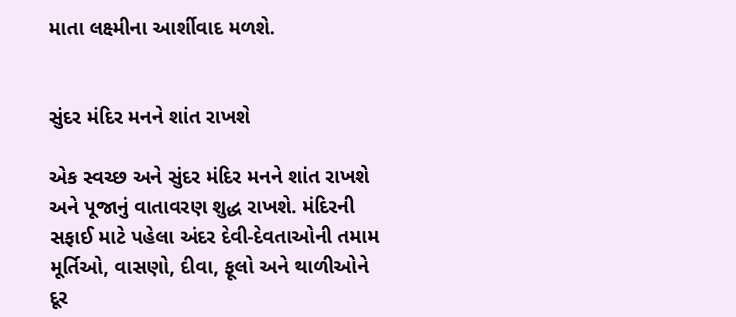માતા લક્ષ્મીના આર્શીવાદ મળશે.


સુંદર મંદિર મનને શાંત રાખશે

એક સ્વચ્છ અને સુંદર મંદિર મનને શાંત રાખશે અને પૂજાનું વાતાવરણ શુદ્ધ રાખશે. મંદિરની સફાઈ માટે પહેલા અંદર દેવી-દેવતાઓની તમામ મૂર્તિઓ, વાસણો, દીવા, ફૂલો અને થાળીઓને દૂર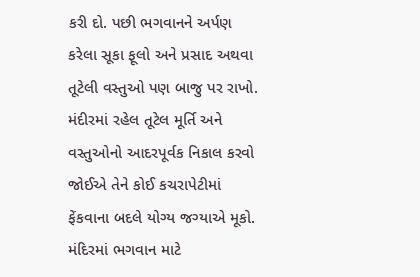કરી દો. પછી ભગવાનને અર્પણ કરેલા સૂકા ફૂલો અને પ્રસાદ અથવા તૂટેલી વસ્તુઓ પણ બાજુ પર રાખો. મંદીરમાં રહેલ તૂટેલ મૂર્તિ અને વસ્તુઓનો આદરપૂર્વક નિકાલ કરવો જોઈએ તેને કોઈ કચરાપેટીમાં ફેંકવાના બદલે યોગ્ય જગ્યાએ મૂકો. મંદિરમાં ભગવાન માટે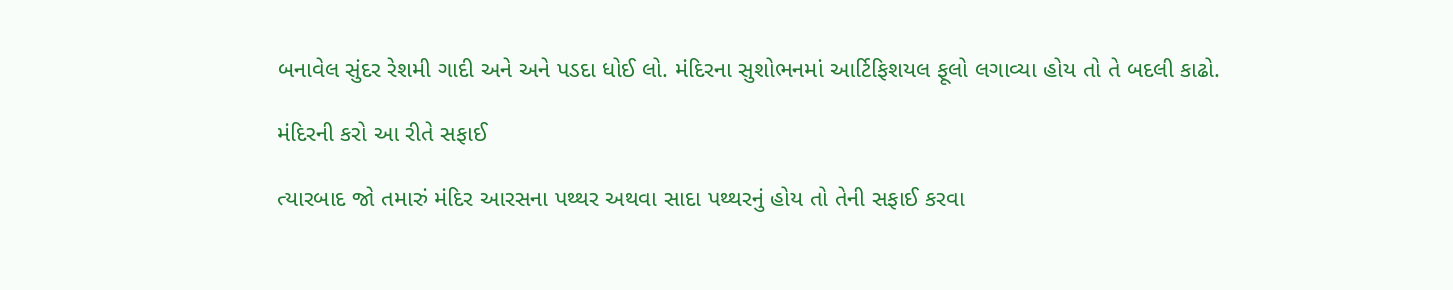બનાવેલ સુંદર રેશમી ગાદી અને અને પડદા ધોઈ લો. મંદિરના સુશોભનમાં આર્ટિફિશયલ ફૂલો લગાવ્યા હોય તો તે બદલી કાઢો.

મંદિરની કરો આ રીતે સફાઈ

ત્યારબાદ જો તમારું મંદિર આરસના પથ્થર અથવા સાદા પથ્થરનું હોય તો તેની સફાઈ કરવા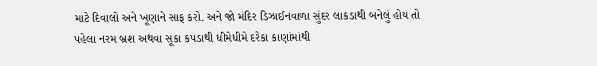માટે દિવાલો અને ખૂણાને સાફ કરો. અને જો મંદિર ડિઝાઈનવાળા સુંદર લાકડાથી બનેલું હોય તો પહેલા નરમ બ્રશ અથવા સૂકા કપડાથી ધીમેધીમે દરેકા કાણાંમાંથી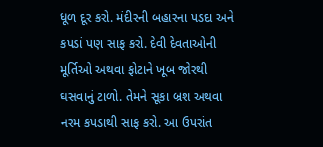ધૂળ દૂર કરો. મંદીરની બહારના પડદા અને કપડાં પણ સાફ કરો. દેવી દેવતાઓની મૂર્તિઓ અથવા ફોટાને ખૂબ જોરથી ઘસવાનું ટાળો. તેમને સૂકા બ્રશ અથવા નરમ કપડાથી સાફ કરો. આ ઉપરાંત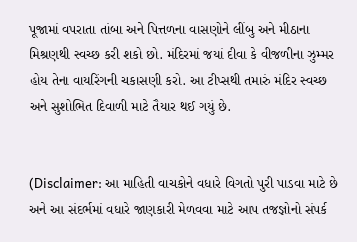પૂજામાં વપરાતા તાંબા અને પિત્તળના વાસણોને લીંબુ અને મીઠાના મિશ્રણથી સ્વચ્છ કરી શકો છો. મંદિરમાં જયાં દીવા કે વીજળીના ઝુમ્મર હોય તેના વાયરિંગની ચકાસણી કરો. આ ટીપ્સથી તમારું મંદિર સ્વચ્છ અને સુશોભિત દિવાળી માટે તૈયાર થઈ ગયું છે.


(Disclaimer: આ માહિતી વાચકોને વધારે વિગતો પુરી પાડવા માટે છે અને આ સંદર્ભમાં વધારે જાણકારી મેળવવા માટે આપ તજજ્ઞોનો સંપર્ક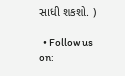સાધી શકશો. )

  • Follow us on: